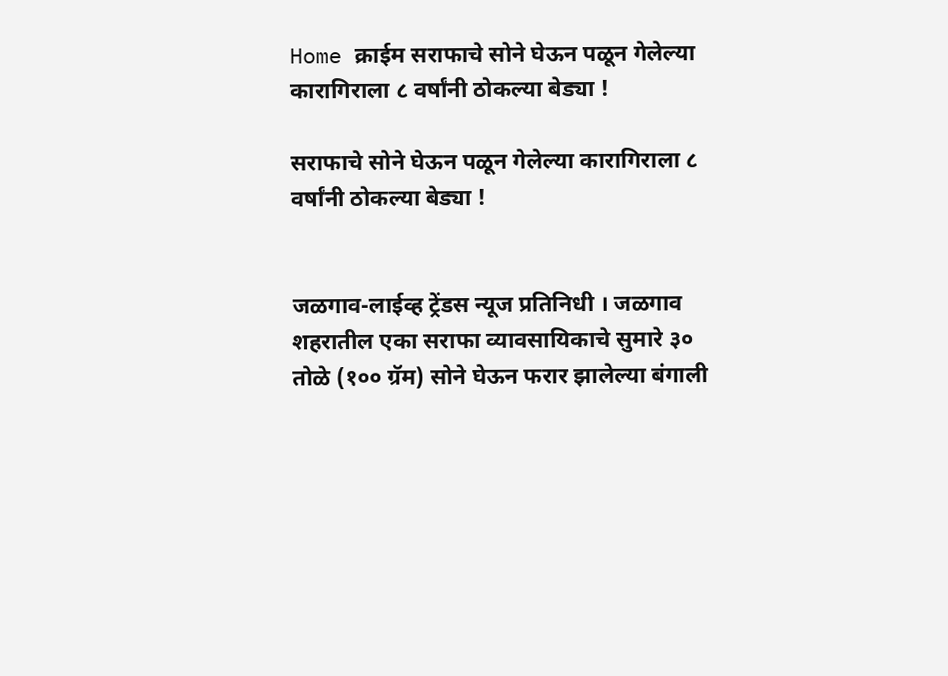Home क्राईम सराफाचे सोने घेऊन पळून गेलेल्या कारागिराला ८ वर्षांनी ठोकल्या बेड्या !

सराफाचे सोने घेऊन पळून गेलेल्या कारागिराला ८ वर्षांनी ठोकल्या बेड्या !


जळगाव-लाईव्ह ट्रेंडस न्यूज प्रतिनिधी । जळगाव शहरातील एका सराफा व्यावसायिकाचे सुमारे ३० तोळे (१०० ग्रॅम) सोने घेऊन फरार झालेल्या बंगाली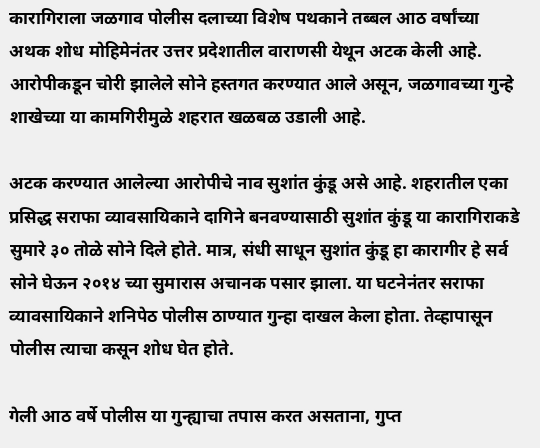कारागिराला जळगाव पोलीस दलाच्या विशेष पथकाने तब्बल आठ वर्षांच्या अथक शोध मोहिमेनंतर उत्तर प्रदेशातील वाराणसी येथून अटक केली आहे. आरोपीकडून चोरी झालेले सोने हस्तगत करण्यात आले असून, जळगावच्या गुन्हे शाखेच्या या कामगिरीमुळे शहरात खळबळ उडाली आहे.

अटक करण्यात आलेल्या आरोपीचे नाव सुशांत कुंडू असे आहे. शहरातील एका प्रसिद्ध सराफा व्यावसायिकाने दागिने बनवण्यासाठी सुशांत कुंडू या कारागिराकडे सुमारे ३० तोळे सोने दिले होते. मात्र, संधी साधून सुशांत कुंडू हा कारागीर हे सर्व सोने घेऊन २०१४ च्या सुमारास अचानक पसार झाला. या घटनेनंतर सराफा व्यावसायिकाने शनिपेठ पोलीस ठाण्यात गुन्हा दाखल केला होता. तेव्हापासून पोलीस त्याचा कसून शोध घेत होते.

गेली आठ वर्षे पोलीस या गुन्ह्याचा तपास करत असताना, गुप्त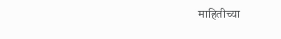माहितीच्या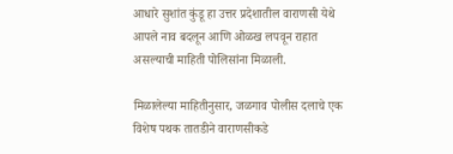आधारे सुशांत कुंडू हा उत्तर प्रदेशातील वाराणसी येथे आपले नाव बदलून आणि ओळख लपवून राहात असल्याची माहिती पोलिसांना मिळाली.

मिळालेल्या माहितीनुसार, जळगाव पोलीस दलाचे एक विशेष पथक तातडीने वाराणसीकडे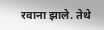रवाना झाले. तेथे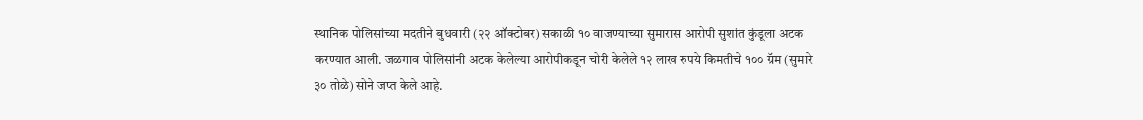स्थानिक पोलिसांच्या मदतीने बुधवारी (२२ ऑक्टोबर) सकाळी १० वाजण्याच्या सुमारास आरोपी सुशांत कुंडूला अटक करण्यात आली. जळगाव पोलिसांनी अटक केलेल्या आरोपीकडून चोरी केलेले १२ लाख रुपये किमतीचे १०० ग्रॅम (सुमारे ३० तोळे) सोने जप्त केले आहे.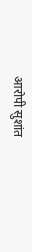आरोपी सुशांत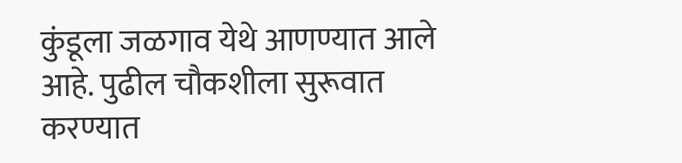कुंडूला जळगाव येथे आणण्यात आले आहे. पुढील चौकशीला सुरूवात करण्यात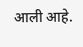आली आहे.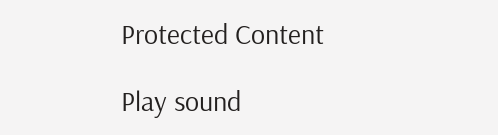Protected Content

Play sound